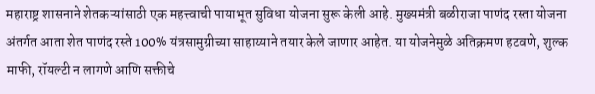महाराष्ट्र शासनाने शेतकऱ्यांसाठी एक महत्त्वाची पायाभूत सुविधा योजना सुरू केली आहे. मुख्यमंत्री बळीराजा पाणंद रस्ता योजना अंतर्गत आता शेत पाणंद रस्ते 100% यंत्रसामुग्रीच्या साहाय्याने तयार केले जाणार आहेत. या योजनेमुळे अतिक्रमण हटवणे, शुल्क माफी, रॉयल्टी न लागणे आणि सक्तीचे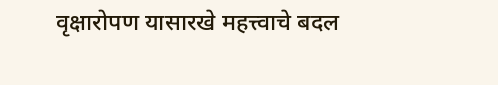वृक्षारोपण यासारखे महत्त्वाचे बदल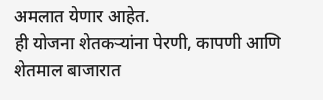अमलात येणार आहेत.
ही योजना शेतकऱ्यांना पेरणी, कापणी आणि शेतमाल बाजारात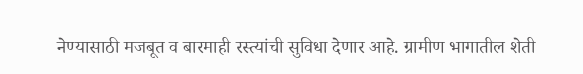नेण्यासाठी मजबूत व बारमाही रस्त्यांची सुविधा देणार आहे. ग्रामीण भागातील शेती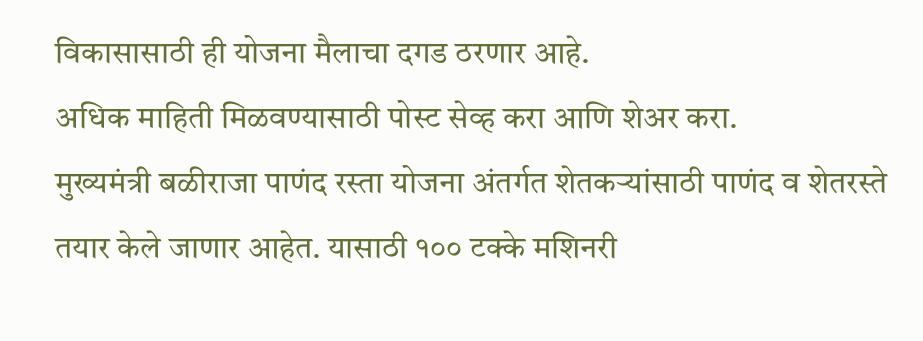विकासासाठी ही योजना मैलाचा दगड ठरणार आहे.
अधिक माहिती मिळवण्यासाठी पोस्ट सेव्ह करा आणि शेअर करा.
मुख्यमंत्री बळीराजा पाणंद रस्ता योजना अंतर्गत शेतकऱ्यांसाठी पाणंद व शेतरस्ते तयार केले जाणार आहेत. यासाठी १०० टक्के मशिनरी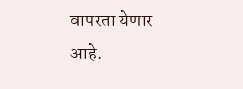वापरता येणार आहे.